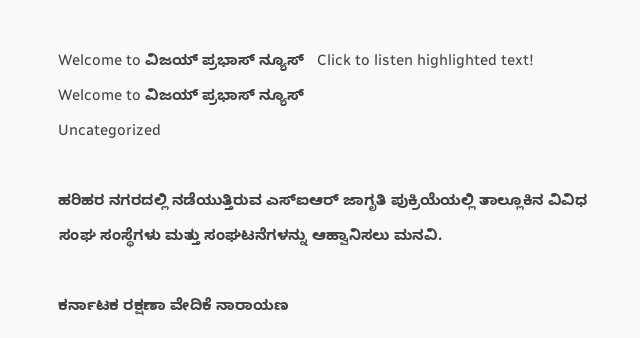Welcome to ವಿಜಯ್ ಪ್ರಭಾಸ್ ನ್ಯೂಸ್   Click to listen highlighted text! Welcome to ವಿಜಯ್ ಪ್ರಭಾಸ್ ನ್ಯೂಸ್
Uncategorized

ಹರಿಹರ ನಗರದಲ್ಲಿ ನಡೆಯುತ್ತಿರುವ ಎಸ್‌ಐಆ‌ರ್ ಜಾಗೃತಿ ಪುಕ್ರಿಯೆಯಲ್ಲಿ ತಾಲ್ಲೂಕಿನ ವಿವಿಧ ಸಂಘ ಸಂಸ್ಥೆಗಳು ಮತ್ತು ಸಂಘಟನೆಗಳನ್ನು ಆಹ್ವಾನಿಸಲು ಮನವಿ.

ಕರ್ನಾಟಕ ರಕ್ಷಣಾ ವೇದಿಕೆ ನಾರಾಯಣ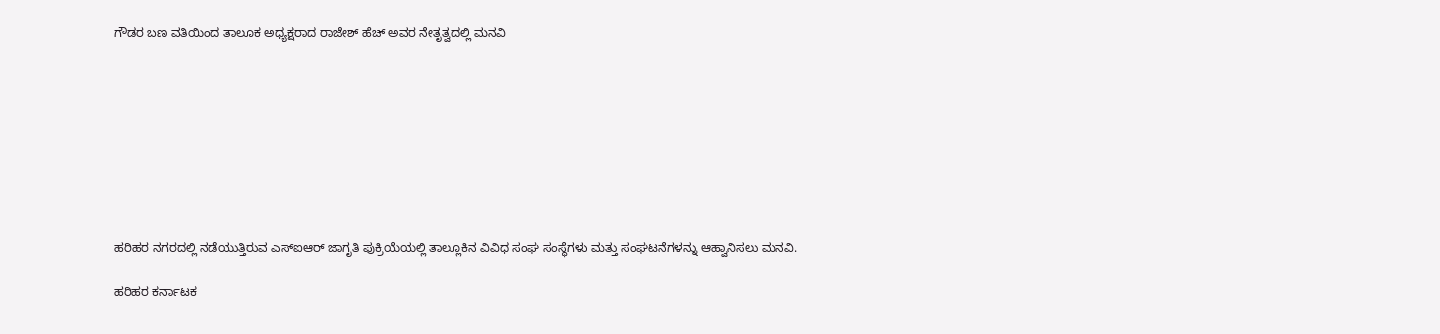ಗೌಡರ ಬಣ ವತಿಯಿಂದ ತಾಲೂಕ ಅಧ್ಯಕ್ಷರಾದ ರಾಜೇಶ್ ಹೆಚ್ ಅವರ ನೇತೃತ್ವದಲ್ಲಿ ಮನವಿ









ಹರಿಹರ ನಗರದಲ್ಲಿ ನಡೆಯುತ್ತಿರುವ ಎಸ್‌ಐಆ‌ರ್ ಜಾಗೃತಿ ಪುಕ್ರಿಯೆಯಲ್ಲಿ ತಾಲ್ಲೂಕಿನ ವಿವಿಧ ಸಂಘ ಸಂಸ್ಥೆಗಳು ಮತ್ತು ಸಂಘಟನೆಗಳನ್ನು ಆಹ್ವಾನಿಸಲು ಮನವಿ.

ಹರಿಹರ ಕರ್ನಾಟಕ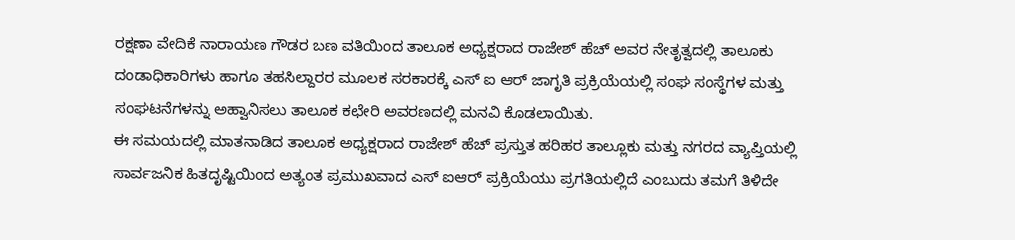ರಕ್ಷಣಾ ವೇದಿಕೆ ನಾರಾಯಣ ಗೌಡರ ಬಣ ವತಿಯಿಂದ ತಾಲೂಕ ಅಧ್ಯಕ್ಷರಾದ ರಾಜೇಶ್ ಹೆಚ್ ಅವರ ನೇತೃತ್ವದಲ್ಲಿ ತಾಲೂಕು ದಂಡಾಧಿಕಾರಿಗಳು ಹಾಗೂ ತಹಸಿಲ್ದಾರರ ಮೂಲಕ ಸರಕಾರಕ್ಕೆ ಎಸ್ ಐ ಆರ್ ಜಾಗೃತಿ ಪ್ರಕ್ರಿಯೆಯಲ್ಲಿ ಸಂಘ ಸಂಸ್ಥೆಗಳ ಮತ್ತು ಸಂಘಟನೆಗಳನ್ನು ಅಹ್ವಾನಿಸಲು ತಾಲೂಕ ಕಛೇರಿ ಅವರಣದಲ್ಲಿ ಮನವಿ ಕೊಡಲಾಯಿತು.
ಈ ಸಮಯದಲ್ಲಿ ಮಾತನಾಡಿದ ತಾಲೂಕ ಅಧ್ಯಕ್ಷರಾದ ರಾಜೇಶ್ ಹೆಚ್ ಪ್ರಸ್ತುತ ಹರಿಹರ ತಾಲ್ಲೂಕು ಮತ್ತು ನಗರದ ವ್ಯಾಪ್ತಿಯಲ್ಲಿ ಸಾರ್ವಜನಿಕ ಹಿತದೃಷ್ಟಿಯಿಂದ ಅತ್ಯಂತ ಪ್ರಮುಖವಾದ ಎಸ್ ಐಆರ್ ಪ್ರಕ್ರಿಯೆಯು ಪ್ರಗತಿಯಲ್ಲಿದೆ ಎಂಬುದು ತಮಗೆ ತಿಳಿದೇ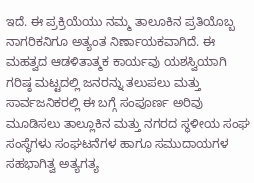ಇದೆ. ಈ ಪ್ರಕ್ರಿಯೆಯು ನಮ್ಮ ತಾಲೂಕಿನ ಪ್ರತಿಯೊಬ್ಬ ನಾಗರಿಕನಿಗೂ ಅತ್ಯಂತ ನಿರ್ಣಾಯಕವಾಗಿದೆ. ಈ ಮಹತ್ವದ ಆಡಳಿತಾತ್ಮಕ ಕಾರ್ಯವು ಯಶಸ್ವಿಯಾಗಿ ಗರಿಷ್ಠ ಮಟ್ಟದಲ್ಲಿ ಜನರನ್ನು ತಲುಪಲು ಮತ್ತು ಸಾರ್ವಜನಿಕರಲ್ಲಿ ಈ ಬಗ್ಗೆ ಸಂಪೂರ್ಣ ಅರಿವು ಮೂಡಿಸಲು ತಾಲ್ಲೂಕಿನ ಮತ್ತು ನಗರದ ಸ್ಥಳೀಯ ಸಂಘ ಸಂಸ್ಥೆಗಳು ಸಂಘಟನೆಗಳ ಹಾಗೂ ಸಮುದಾಯಗಳ ಸಹಭಾಗಿತ್ವ ಅತ್ಯಗತ್ಯ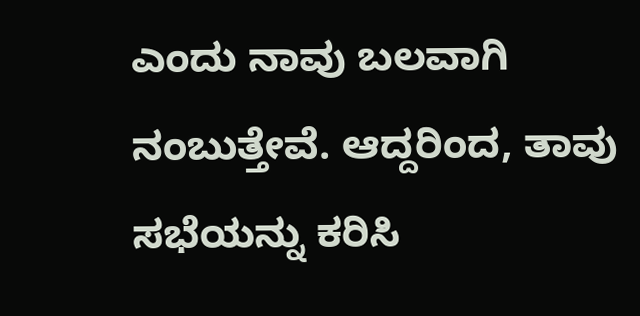ಎಂದು ನಾವು ಬಲವಾಗಿ ನಂಬುತ್ತೇವೆ. ಆದ್ದರಿಂದ, ತಾವು ಸಭೆಯನ್ನು ಕರಿಸಿ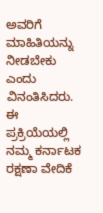ಅವರಿಗೆ ಮಾಹಿತಿಯನ್ನು ನೀಡಬೇಕು ಎಂದು ವಿನಂತಿಸಿದರು.
ಈ ಪ್ರಕ್ರಿಯೆಯಲ್ಲಿ ನಮ್ಮ ಕರ್ನಾಟಕ ರಕ್ಷಣಾ ವೇದಿಕೆ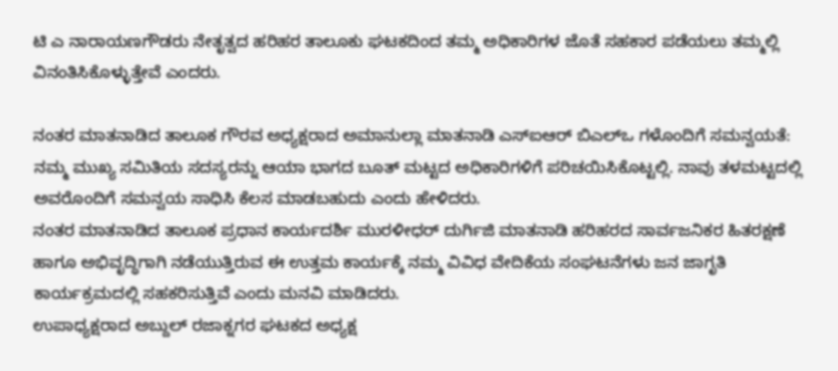ಟಿ ಎ ನಾರಾಯಣಗೌಡರು ನೇತೃತ್ವದ ಹರಿಹರ ತಾಲೂಕು ಘಟಕದಿಂದ ತಮ್ಮ ಅಧಿಕಾರಿಗಳ ಜೊತೆ ಸಹಕಾರ ಪಡೆಯಲು ತಮ್ಮಲ್ಲಿ ವಿನಂತಿಸಿಕೊಳ್ಳುತ್ತೇವೆ ಎಂದರು.

ನಂತರ ಮಾತನಾಡಿದ ತಾಲೂಕ ಗೌರವ ಅಧ್ಯಕ್ಷರಾದ ಅಮಾನುಲ್ಲಾ ಮಾತನಾಡಿ ಎಸ್‌ಐಆ‌ರ್ ಬಿಎಲ್‌ಒ ಗಳೊಂದಿಗೆ ಸಮನ್ವಯತೆ: ನಮ್ಮ ಮುಖ್ಯ ಸಮಿತಿಯ ಸದಸ್ಯರನ್ನು ಆಯಾ ಭಾಗದ ಬೂತ್ ಮಟ್ಟದ ಅಧಿಕಾರಿಗಳಿಗೆ ಪರಿಚಯಿಸಿಕೊಟ್ಟಲ್ಲಿ. ನಾವು ತಳಮಟ್ಟದಲ್ಲಿ ಅವರೊಂದಿಗೆ ಸಮನ್ವಯ ಸಾಧಿಸಿ ಕೆಲಸ ಮಾಡಬಹುದು ಎಂದು ಹೇಳಿದರು.
ನಂತರ ಮಾತನಾಡಿದ ತಾಲೂಕ ಪ್ರಧಾನ ಕಾರ್ಯದರ್ಶಿ ಮುರಳೀಧರ್ ದುರ್ಗಿಜಿ ಮಾತನಾಡಿ ಹರಿಹರದ ಸಾರ್ವಜನಿಕರ ಹಿತರಕ್ಷಣೆ ಹಾಗೂ ಅಭಿವೃದ್ಧಿಗಾಗಿ ನಡೆಯುತ್ತಿರುವ ಈ ಉತ್ತಮ ಕಾರ್ಯಕ್ಕೆ ನಮ್ಮ ವಿವಿಧ ವೇದಿಕೆಯ ಸಂಘಟನೆಗಳು ಜನ ಜಾಗೃತಿ ಕಾರ್ಯಕ್ರಮದಲ್ಲಿ ಸಹಕರಿಸುತ್ತಿವೆ ಎಂದು ಮನವಿ ಮಾಡಿದರು.
ಉಪಾಧ್ಯಕ್ಷರಾದ ಅಬ್ದುಲ್ ರಜಾಕ್ನಗರ ಘಟಕದ ಅಧ್ಯಕ್ಷ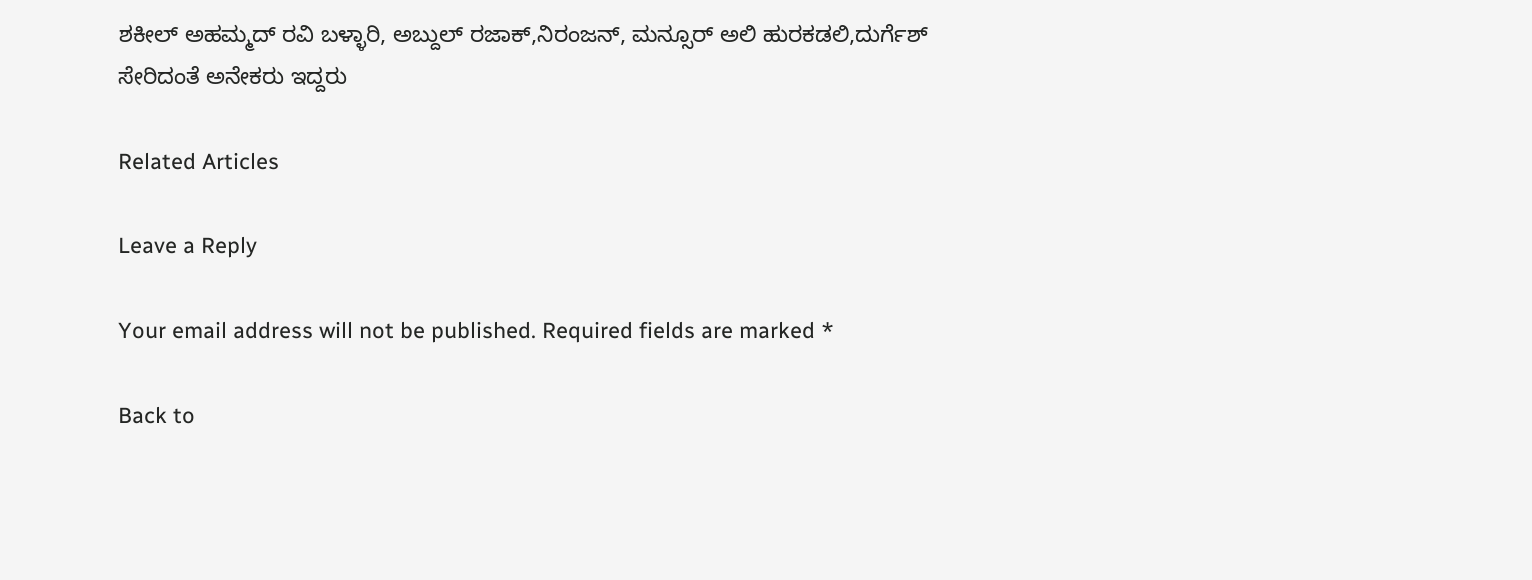ಶಕೀಲ್ ಅಹಮ್ಮದ್ ರವಿ ಬಳ್ಳಾರಿ, ಅಬ್ದುಲ್‌ ರಜಾಕ್,ನಿರಂಜನ್, ಮನ್ಸೂರ್ ಅಲಿ ಹುರಕಡಲಿ,ದುರ್ಗೆಶ್ ಸೇರಿದಂತೆ ಅನೇಕರು ಇದ್ದರು

Related Articles

Leave a Reply

Your email address will not be published. Required fields are marked *

Back to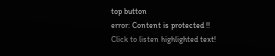top button
error: Content is protected !!
Click to listen highlighted text!